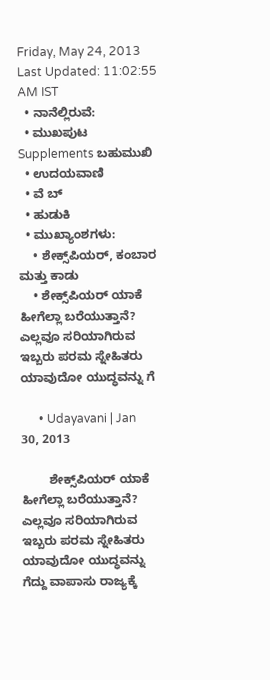Friday, May 24, 2013
Last Updated: 11:02:55 AM IST
  • ನಾನೆಲ್ಲಿರುವೆ:
  • ಮುಖಪುಟ Supplements ಬಹುಮುಖಿ
  • ಉದಯವಾಣಿ
  • ವೆ ಬ್
  • ಹುಡುಕಿ
  • ಮುಖ್ಯಾಂಶಗಳು:
    • ಶೇಕ್ಸ್‌ಪಿಯರ್‌, ಕಂಬಾರ ಮತ್ತು ಕಾಡು
    • ಶೇಕ್ಸ್‌ಪಿಯರ್‌ ಯಾಕೆ ಹೀಗೆಲ್ಲಾ ಬರೆಯುತ್ತಾನೆ? ಎಲ್ಲವೂ ಸರಿಯಾಗಿರುವ ಇಬ್ಬರು ಪರಮ ಸ್ನೇಹಿತರು ಯಾವುದೋ ಯುದ್ಧವನ್ನು ಗೆ

      • Udayavani | Jan 30, 2013

        ಶೇಕ್ಸ್‌ಪಿಯರ್‌ ಯಾಕೆ ಹೀಗೆಲ್ಲಾ ಬರೆಯುತ್ತಾನೆ? ಎಲ್ಲವೂ ಸರಿಯಾಗಿರುವ ಇಬ್ಬರು ಪರಮ ಸ್ನೇಹಿತರು ಯಾವುದೋ ಯುದ್ಧವನ್ನು ಗೆದ್ದು ವಾಪಾಸು ರಾಜ್ಯಕ್ಕೆ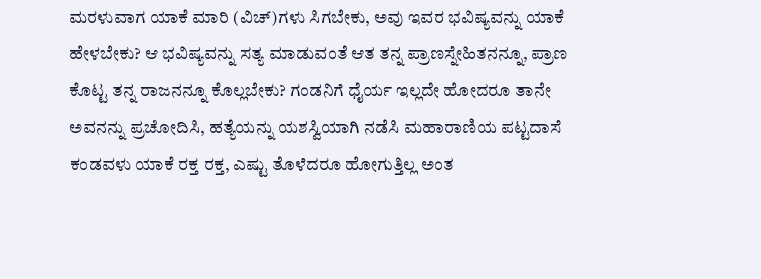ಮರಳುವಾಗ ಯಾಕೆ ಮಾರಿ (ವಿಚ್‌)ಗಳು ಸಿಗಬೇಕು, ಅವು ಇವರ ಭವಿಷ್ಯವನ್ನು ಯಾಕೆ ಹೇಳಬೇಕು? ಆ ಭವಿಷ್ಯವನ್ನು ಸತ್ಯ ಮಾಡುವಂತೆ ಆತ ತನ್ನ ಪ್ರಾಣಸ್ನೇಹಿತನನ್ನೂ, ಪ್ರಾಣ ಕೊಟ್ಟ ತನ್ನ ರಾಜನನ್ನೂ ಕೊಲ್ಲಬೇಕು? ಗಂಡನಿಗೆ ಧೈರ್ಯ ಇಲ್ಲದೇ ಹೋದರೂ ತಾನೇ ಅವನನ್ನು ಪ್ರಚೋದಿಸಿ, ಹತ್ಯೆಯನ್ನು ಯಶಸ್ವಿಯಾಗಿ ನಡೆಸಿ ಮಹಾರಾಣಿಯ ಪಟ್ಟದಾಸೆ ಕಂಡವಳು ಯಾಕೆ ರಕ್ತ ರಕ್ತ, ಎಷ್ಟು ತೊಳೆದರೂ ಹೋಗುತ್ತಿಲ್ಲ ಅಂತ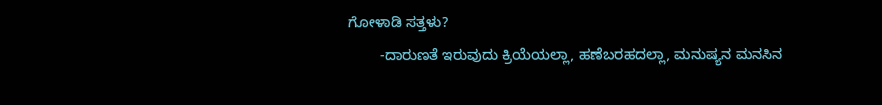ಗೋಳಾಡಿ ಸತ್ತಳು?
        -ದಾರುಣತೆ ಇರುವುದು ಕ್ರಿಯೆಯಲ್ಲಾ, ಹಣೆಬರಹದಲ್ಲಾ, ಮನುಷ್ಯನ ಮನಸಿನ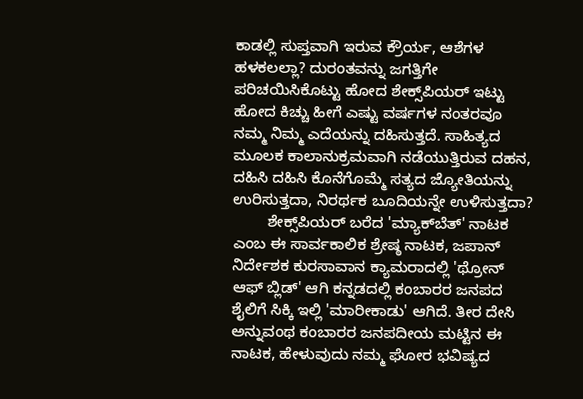ಕಾಡಲ್ಲಿ ಸುಪ್ತವಾಗಿ ಇರುವ ಕ್ರೌರ್ಯ, ಆಶೆಗಳ ಹಳಕಲಲ್ಲಾ? ದುರಂತವನ್ನು ಜಗತ್ತಿಗೇ ಪರಿಚಯಿಸಿಕೊಟ್ಟು ಹೋದ ಶೇಕ್ಸ್‌ಪಿಯರ್‌ ಇಟ್ಟು ಹೋದ ಕಿಚ್ಚು ಹೀಗೆ ಎಷ್ಟು ವರ್ಷಗಳ ನಂತರವೂ ನಮ್ಮ ನಿಮ್ಮ ಎದೆಯನ್ನು ದಹಿಸುತ್ತದೆ. ಸಾಹಿತ್ಯದ ಮೂಲಕ ಕಾಲಾನುಕ್ರಮವಾಗಿ ನಡೆಯುತ್ತಿರುವ ದಹನ, ದಹಿಸಿ ದಹಿಸಿ ಕೊನೆಗೊಮ್ಮೆ ಸತ್ಯದ ಜ್ಯೋತಿಯನ್ನು ಉರಿಸುತ್ತದಾ, ನಿರರ್ಥಕ ಬೂದಿಯನ್ನೇ ಉಳಿಸುತ್ತದಾ?
        ಶೇಕ್ಸ್‌ಪಿಯರ್‌ ಬರೆದ 'ಮ್ಯಾಕ್‌ಬೆತ್‌' ನಾಟಕ ಎಂಬ ಈ ಸಾರ್ವಕಾಲಿಕ ಶ್ರೇಷ್ಠ ನಾಟಕ, ಜಪಾನ್‌ ನಿರ್ದೇಶಕ ಕುರಸಾವಾನ ಕ್ಯಾಮರಾದಲ್ಲಿ 'ಥ್ರೋನ್‌ ಆಫ್ ಬ್ಲಿಡ್‌' ಆಗಿ ಕನ್ನಡದಲ್ಲಿ ಕಂಬಾರರ ಜನಪದ ಶೈಲಿಗೆ ಸಿಕ್ಕಿ ಇಲ್ಲಿ 'ಮಾರೀಕಾಡು' ಆಗಿದೆ. ತೀರ ದೇಸಿ ಅನ್ನುವಂಥ ಕಂಬಾರರ ಜನಪದೀಯ ಮಟ್ಟಿನ ಈ ನಾಟಕ, ಹೇಳುವುದು ನಮ್ಮ ಘೋರ ಭವಿಷ್ಯದ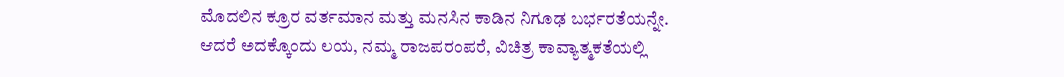ಮೊದಲಿನ ಕ್ರೂರ ವರ್ತಮಾನ ಮತ್ತು ಮನಸಿನ ಕಾಡಿನ ನಿಗೂಢ ಬರ್ಭರತೆಯನ್ನೇ. ಆದರೆ ಅದಕ್ಕೊಂದು ಲಯ, ನಮ್ಮ ರಾಜಪರಂಪರೆ, ವಿಚಿತ್ರ ಕಾವ್ಯಾತ್ಮಕತೆಯಲ್ಲಿ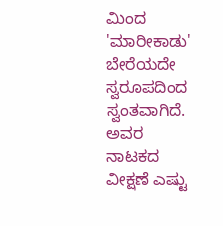ಮಿಂದ 'ಮಾರೀಕಾಡು' ಬೇರೆಯದೇ ಸ್ವರೂಪದಿಂದ ಸ್ವಂತವಾಗಿದೆ. ಅವರ ನಾಟಕದ ವೀಕ್ಷಣೆ ಎಷ್ಟು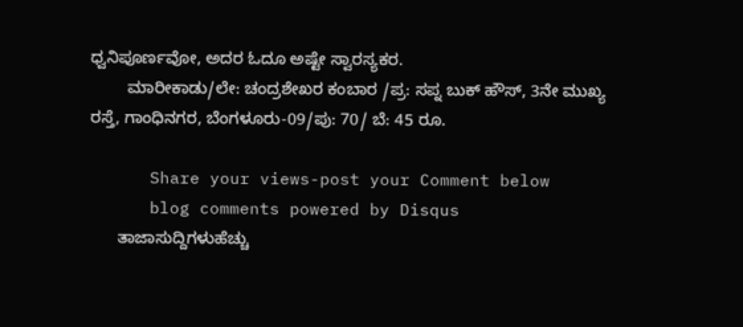ಧ್ವನಿಪೂರ್ಣವೋ, ಅದರ ಓದೂ ಅಷ್ಟೇ ಸ್ವಾರಸ್ಯಕರ.
        ಮಾರೀಕಾಡು/ಲೇ: ಚಂದ್ರಶೇಖರ ಕಂಬಾರ /ಪ್ರ: ಸಪ್ನ ಬುಕ್‌ ಹೌಸ್‌, 3ನೇ ಮುಖ್ಯ ರಸ್ತೆ, ಗಾಂಧಿನಗರ, ಬೆಂಗಳೂರು-09/ಪು: 70/ ಬೆ: 45 ರೂ.

      Share your views-post your Comment below
      blog comments powered by Disqus
      ತಾಜಾಸುದ್ದಿಗಳುಹೆಚ್ಚು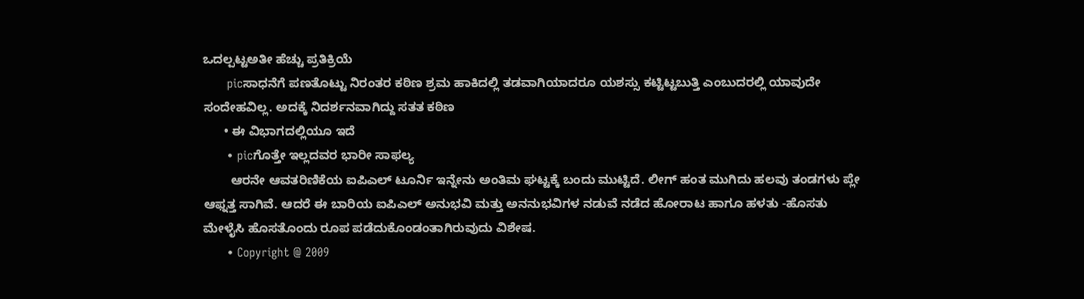ಒದಲ್ಪಟ್ಟಅತೀ ಹೆಚ್ಚು ಪ್ರತಿಕ್ರಿಯೆ
      picಸಾಧನೆಗೆ ಪಣತೊಟ್ಟು ನಿರಂತರ ಕಠಿಣ ಶ್ರಮ ಹಾಕಿದಲ್ಲಿ ತಡವಾಗಿಯಾದರೂ ಯಶಸ್ಸು ಕಟ್ಟಿಟ್ಟಬುತ್ತಿ ಎಂಬುದರಲ್ಲಿ ಯಾವುದೇ ಸಂದೇಹವಿಲ್ಲ. ಅದಕ್ಕೆ ನಿದರ್ಶನವಾಗಿದ್ದು ಸತತ ಕಠಿಣ
      • ಈ ವಿಭಾಗದಲ್ಲಿಯೂ ಇದೆ
      • picಗೊತ್ತೇ ಇಲ್ಲದವರ ಭಾರೀ ಸಾಫ‌ಲ್ಯ
        ಆರನೇ ಆವತರಿಣಿಕೆಯ ಐಪಿಎಲ್‌ ಟೂರ್ನಿ ಇನ್ನೇನು ಅಂತಿಮ ಘಟ್ಟಕ್ಕೆ ಬಂದು ಮುಟ್ಟಿದೆ. ಲೀಗ್‌ ಹಂತ ಮುಗಿದು ಹಲವು ತಂಡಗಳು ಪ್ಲೇ ಆಫ್ನತ್ತ ಸಾಗಿವೆ. ಆದರೆ ಈ ಬಾರಿಯ ಐಪಿಎಲ್‌ ಅನುಭವಿ ಮತ್ತು ಅನನುಭವಿಗಳ ನಡುವೆ ನಡೆದ ಹೋರಾಟ ಹಾಗೂ ಹಳತು -ಹೊಸತು ಮೇಳೈಸಿ ಹೊಸತೊಂದು ರೂಪ ಪಡೆದುಕೊಂಡಂತಾಗಿರುವುದು ವಿಶೇಷ.
      • Copyright @ 2009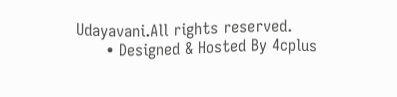Udayavani.All rights reserved.
      • Designed & Hosted By 4cplus